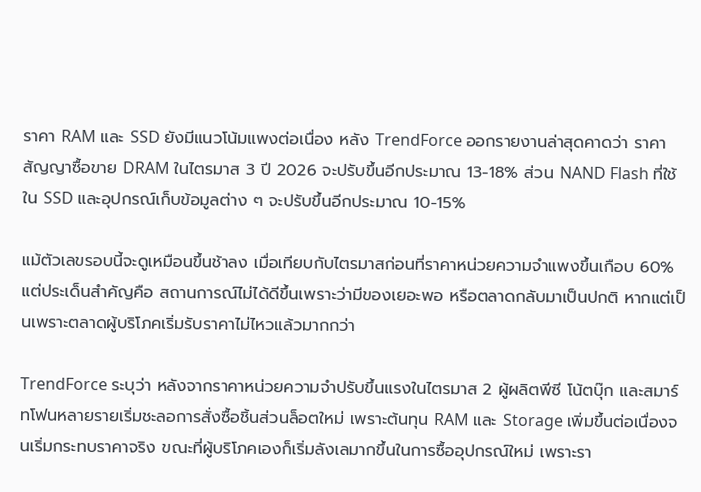ราคา RAM และ SSD ยังมีแนวโน้มแพงต่อเนื่อง หลัง TrendForce ออกรายงานล่าสุดคาดว่า ราคาสัญญาซื้อขาย DRAM ในไตรมาส 3 ปี 2026 จะปรับขึ้นอีกประมาณ 13-18% ส่วน NAND Flash ที่ใช้ใน SSD และอุปกรณ์เก็บข้อมูลต่าง ๆ จะปรับขึ้นอีกประมาณ 10-15%

แม้ตัวเลขรอบนี้จะดูเหมือนขึ้นช้าลง เมื่อเทียบกับไตรมาสก่อนที่ราคาหน่วยความจำแพงขึ้นเกือบ 60% แต่ประเด็นสำคัญคือ สถานการณ์ไม่ได้ดีขึ้นเพราะว่ามีของเยอะพอ หรือตลาดกลับมาเป็นปกติ หากแต่เป็นเพราะตลาดผู้บริโภคเริ่มรับราคาไม่ไหวแล้วมากกว่า

TrendForce ระบุว่า หลังจากราคาหน่วยความจำปรับขึ้นแรงในไตรมาส 2 ผู้ผลิตพีซี โน้ตบุ๊ก และสมาร์ทโฟนหลายรายเริ่มชะลอการสั่งซื้อชิ้นส่วนล็อตใหม่ เพราะต้นทุน RAM และ Storage เพิ่มขึ้นต่อเนื่องจนเริ่มกระทบราคาจริง ขณะที่ผู้บริโภคเองก็เริ่มลังเลมากขึ้นในการซื้ออุปกรณ์ใหม่ เพราะรา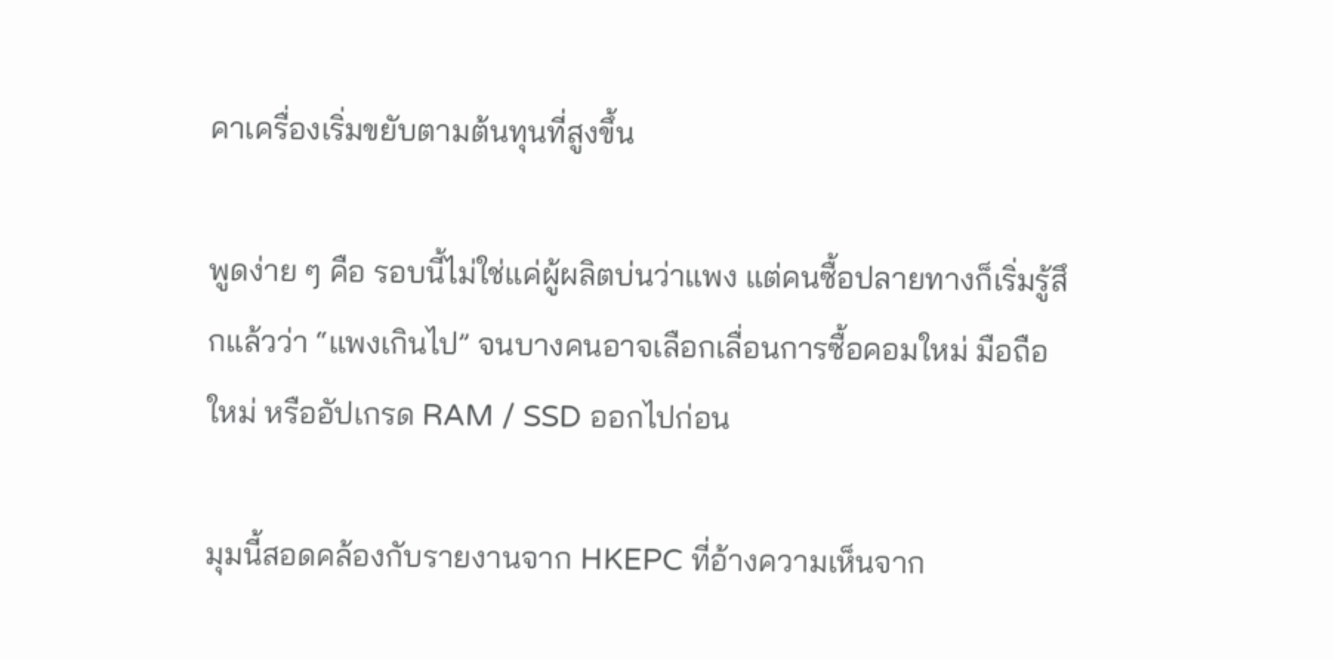คาเครื่องเริ่มขยับตามต้นทุนที่สูงขึ้น

พูดง่าย ๆ คือ รอบนี้ไม่ใช่แค่ผู้ผลิตบ่นว่าแพง แต่คนซื้อปลายทางก็เริ่มรู้สึกแล้วว่า “แพงเกินไป” จนบางคนอาจเลือกเลื่อนการซื้อคอมใหม่ มือถือใหม่ หรืออัปเกรด RAM / SSD ออกไปก่อน

มุมนี้สอดคล้องกับรายงานจาก HKEPC ที่อ้างความเห็นจาก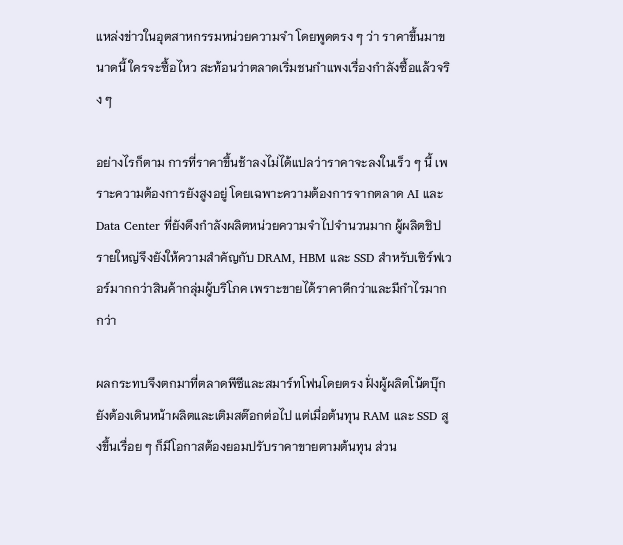แหล่งข่าวในอุตสาหกรรมหน่วยความจำ โดยพูดตรง ๆ ว่า ราคาขึ้นมาขนาดนี้ ใครจะซื้อไหว สะท้อนว่าตลาดเริ่มชนกำแพงเรื่องกำลังซื้อแล้วจริง ๆ

อย่างไรก็ตาม การที่ราคาขึ้นช้าลงไม่ได้แปลว่าราคาจะลงในเร็ว ๆ นี้ เพราะความต้องการยังสูงอยู่ โดยเฉพาะความต้องการจากตลาด AI และ Data Center ที่ยังดึงกำลังผลิตหน่วยความจำไปจำนวนมาก ผู้ผลิตชิปรายใหญ่จึงยังให้ความสำคัญกับ DRAM, HBM และ SSD สำหรับเซิร์ฟเวอร์มากกว่าสินค้ากลุ่มผู้บริโภค เพราะขายได้ราคาดีกว่าและมีกำไรมากกว่า

ผลกระทบจึงตกมาที่ตลาดพีซีและสมาร์ทโฟนโดยตรง ฝั่งผู้ผลิตโน้ตบุ๊กยังต้องเดินหน้าผลิตและเติมสต๊อกต่อไป แต่เมื่อต้นทุน RAM และ SSD สูงขึ้นเรื่อย ๆ ก็มีโอกาสต้องยอมปรับราคาขายตามต้นทุน ส่วน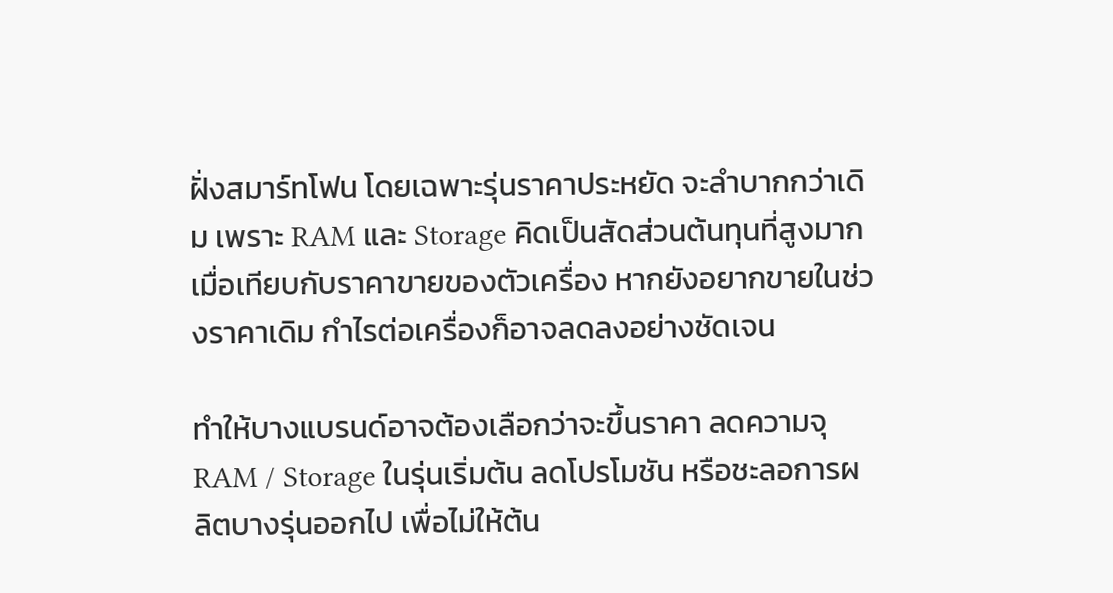ฝั่งสมาร์ทโฟน โดยเฉพาะรุ่นราคาประหยัด จะลำบากกว่าเดิม เพราะ RAM และ Storage คิดเป็นสัดส่วนต้นทุนที่สูงมากเมื่อเทียบกับราคาขายของตัวเครื่อง หากยังอยากขายในช่วงราคาเดิม กำไรต่อเครื่องก็อาจลดลงอย่างชัดเจน

ทำให้บางแบรนด์อาจต้องเลือกว่าจะขึ้นราคา ลดความจุ RAM / Storage ในรุ่นเริ่มต้น ลดโปรโมชัน หรือชะลอการผลิตบางรุ่นออกไป เพื่อไม่ให้ต้น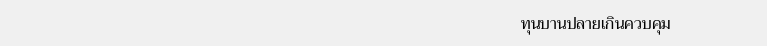ทุนบานปลายเกินควบคุม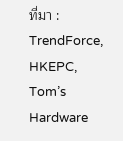ที่มา : TrendForce, HKEPC, Tom’s Hardware